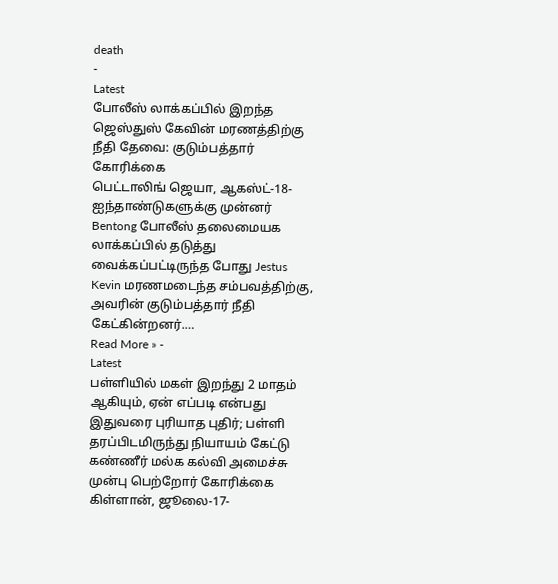death
-
Latest
போலீஸ் லாக்கப்பில் இறந்த ஜெஸ்துஸ் கேவின் மரணத்திற்கு நீதி தேவை: குடும்பத்தார் கோரிக்கை
பெட்டாலிங் ஜெயா, ஆகஸ்ட்-18- ஐந்தாண்டுகளுக்கு முன்னர் Bentong போலீஸ் தலைமையக லாக்கப்பில் தடுத்து வைக்கப்பட்டிருந்த போது Jestus Kevin மரணமடைந்த சம்பவத்திற்கு, அவரின் குடும்பத்தார் நீதி கேட்கின்றனர்.…
Read More » -
Latest
பள்ளியில் மகள் இறந்து 2 மாதம் ஆகியும், ஏன் எப்படி என்பது இதுவரை புரியாத புதிர்; பள்ளி தரப்பிடமிருந்து நியாயம் கேட்டு கண்ணீர் மல்க கல்வி அமைச்சு முன்பு பெற்றோர் கோரிக்கை
கிள்ளான், ஜூலை-17-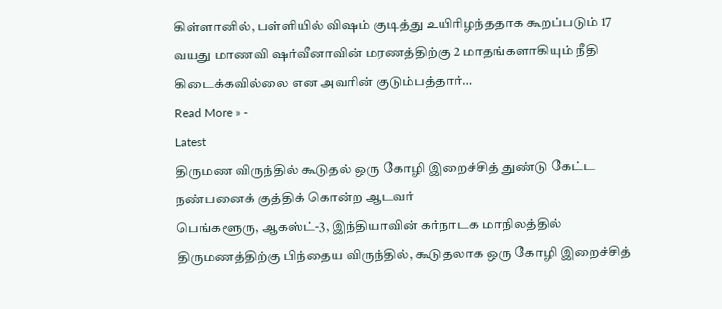கிள்ளானில், பள்ளியில் விஷம் குடித்து உயிரிழந்ததாக கூறப்படும் 17 வயது மாணவி ஷர்வீனாவின் மரணத்திற்கு 2 மாதங்களாகியும் நீதி கிடைக்கவில்லை என அவரின் குடும்பத்தார்…
Read More » -
Latest
திருமண விருந்தில் கூடுதல் ஒரு கோழி இறைச்சித் துண்டு கேட்ட நண்பனைக் குத்திக் கொன்ற ஆடவர்
பெங்களூரு, ஆகஸ்ட்-3, இந்தியாவின் கர்நாடக மாநிலத்தில் திருமணத்திற்கு பிந்தைய விருந்தில், கூடுதலாக ஒரு கோழி இறைச்சித்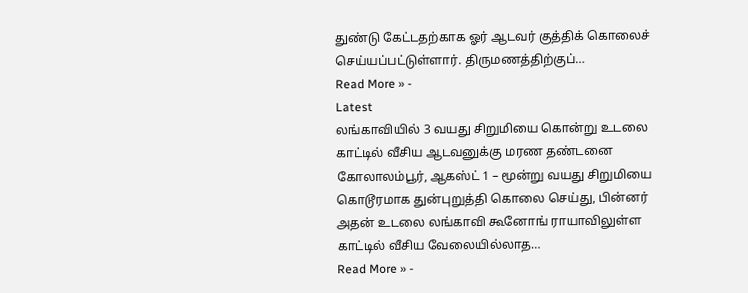துண்டு கேட்டதற்காக ஓர் ஆடவர் குத்திக் கொலைச் செய்யப்பட்டுள்ளார். திருமணத்திற்குப்…
Read More » -
Latest
லங்காவியில் 3 வயது சிறுமியை கொன்று உடலை காட்டில் வீசிய ஆடவனுக்கு மரண தண்டனை
கோலாலம்பூர், ஆகஸ்ட் 1 – மூன்று வயது சிறுமியை கொடூரமாக துன்புறுத்தி கொலை செய்து, பின்னர் அதன் உடலை லங்காவி கூனோங் ராயாவிலுள்ள காட்டில் வீசிய வேலையில்லாத…
Read More » -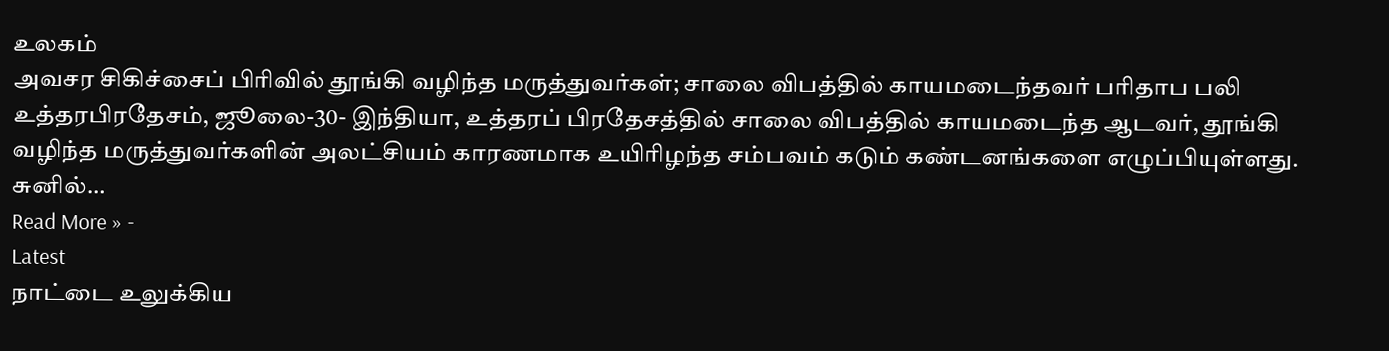உலகம்
அவசர சிகிச்சைப் பிரிவில் தூங்கி வழிந்த மருத்துவர்கள்; சாலை விபத்தில் காயமடைந்தவர் பரிதாப பலி
உத்தரபிரதேசம், ஜூலை-30- இந்தியா, உத்தரப் பிரதேசத்தில் சாலை விபத்தில் காயமடைந்த ஆடவர், தூங்கி வழிந்த மருத்துவர்களின் அலட்சியம் காரணமாக உயிரிழந்த சம்பவம் கடும் கண்டனங்களை எழுப்பியுள்ளது. சுனில்…
Read More » -
Latest
நாட்டை உலுக்கிய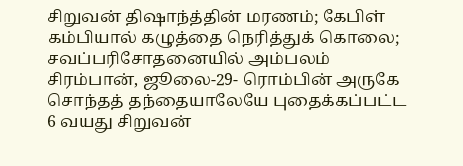சிறுவன் திஷாந்த்தின் மரணம்; கேபிள் கம்பியால் கழுத்தை நெரித்துக் கொலை; சவப்பரிசோதனையில் அம்பலம்
சிரம்பான், ஜூலை-29- ரொம்பின் அருகே சொந்தத் தந்தையாலேயே புதைக்கப்பட்ட 6 வயது சிறுவன்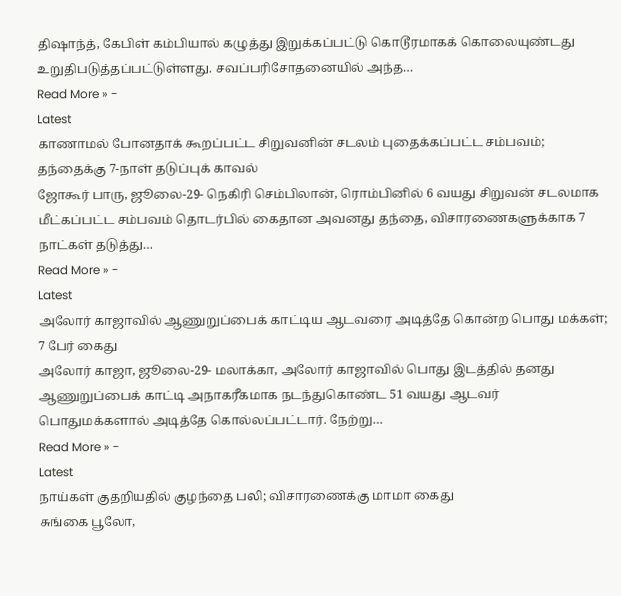திஷாந்த், கேபிள் கம்பியால் கழுத்து இறுக்கப்பட்டு கொடூரமாகக் கொலையுண்டது உறுதிபடுத்தப்பட்டுள்ளது. சவப்பரிசோதனையில் அந்த…
Read More » -
Latest
காணாமல் போனதாக் கூறப்பட்ட சிறுவனின் சடலம் புதைக்கப்பட்ட சம்பவம்; தந்தைக்கு 7-நாள் தடுப்புக் காவல்
ஜோகூர் பாரு, ஜூலை-29- நெகிரி செம்பிலான், ரொம்பினில் 6 வயது சிறுவன் சடலமாக மீட்கப்பட்ட சம்பவம் தொடர்பில் கைதான அவனது தந்தை, விசாரணைகளுக்காக 7 நாட்கள் தடுத்து…
Read More » -
Latest
அலோர் காஜாவில் ஆணுறுப்பைக் காட்டிய ஆடவரை அடித்தே கொன்ற பொது மக்கள்; 7 பேர் கைது
அலோர் காஜா, ஜூலை-29- மலாக்கா, அலோர் காஜாவில் பொது இடத்தில் தனது ஆணுறுப்பைக் காட்டி அநாகரீகமாக நடந்துகொண்ட 51 வயது ஆடவர் பொதுமக்களால் அடித்தே கொல்லப்பட்டார். நேற்று…
Read More » -
Latest
நாய்கள் குதறியதில் குழந்தை பலி; விசாரணைக்கு மாமா கைது
சுங்கை பூலோ,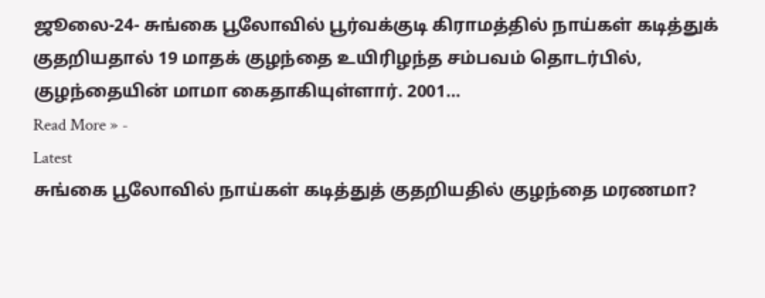ஜூலை-24- சுங்கை பூலோவில் பூர்வக்குடி கிராமத்தில் நாய்கள் கடித்துக் குதறியதால் 19 மாதக் குழந்தை உயிரிழந்த சம்பவம் தொடர்பில், குழந்தையின் மாமா கைதாகியுள்ளார். 2001…
Read More » -
Latest
சுங்கை பூலோவில் நாய்கள் கடித்துத் குதறியதில் குழந்தை மரணமா?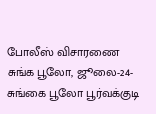போலீஸ் விசாரணை
சுங்க பூலோ, ஜூலை-24- சுங்கை பூலோ பூர்வக்குடி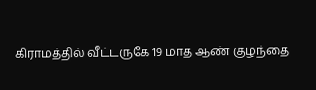கிராமத்தில் வீட்டருகே 19 மாத ஆண் குழந்தை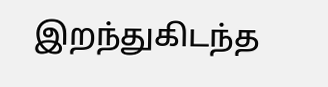இறந்துகிடந்த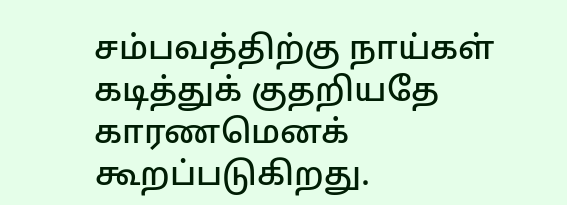சம்பவத்திற்கு நாய்கள் கடித்துக் குதறியதே காரணமெனக் கூறப்படுகிறது.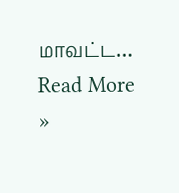மாவட்ட…
Read More »